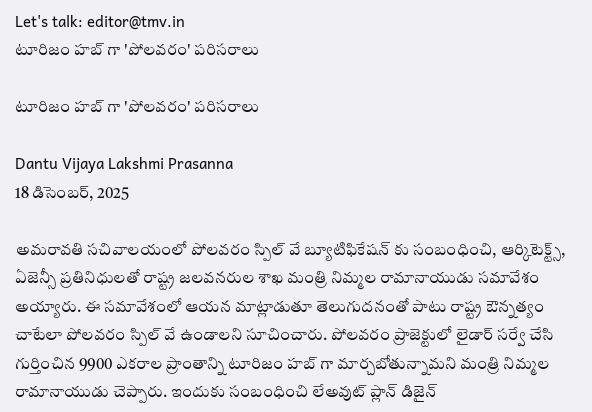Let's talk: editor@tmv.in
టూరిజం హబ్ గా 'పోలవరం' పరిసరాలు

టూరిజం హబ్ గా 'పోలవరం' పరిసరాలు

Dantu Vijaya Lakshmi Prasanna
18 డిసెంబర్, 2025

అమరావతి సచివాలయంలో పోలవరం స్పిల్ వే బ్యూటిఫికేషన్ కు సంబంధించి, ఆర్కిటెక్ట్స్, ఏజెన్సీ ప్రతినిధులతో రాష్ట్ర జలవనరుల శాఖ మంత్రి నిమ్మల రామానాయుడు సమావేశం అయ్యారు. ఈ సమావేశంలో ఆయన మాట్లాడుతూ తెలుగుదనంతో పాటు రాష్ట్ర ఔన్నత్యం చాటేలా పోలవరం స్పిల్ వే ఉండాలని సూచించారు. పోలవరం ప్రాజెక్టులో లైడార్ సర్వే చేసి గుర్తించిన 9900 ఎకరాల ప్రాంతాన్ని టూరిజం హబ్ గా మార్చబోతున్నామని మంత్రి నిమ్మల రామానాయుడు చెప్పారు. ఇందుకు సంబంధించి లేఅవుట్ ప్లాన్ డిజైన్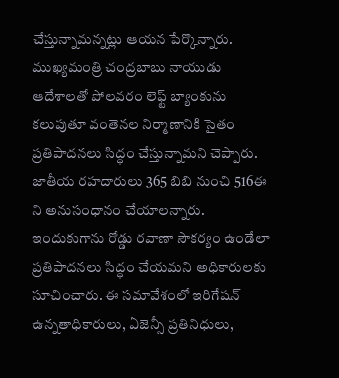చేస్తున్నామన్నట్లు ఆయన పేర్కొన్నారు. ముఖ్యమంత్రి చంద్రబాబు నాయుడు ఆదేశాలతో పోలవరం లెఫ్ట్ బ్యాంకును కలుపుతూ వంతెనల నిర్మాణానికి సైతం ప్రతిపాదనలు సిద్ధం చేస్తున్నామని చెప్పారు. జాతీయ రహదారులు 365 బిబి నుంచి 516ఈ ని అనుసంధానం చేయాలన్నారు. ఇందుకుగాను రోడ్డు రవాణా సౌకర్యం ఉండేలా ప్రతిపాదనలు సిద్ధం చేయమని అధికారులకు సూచించారు. ఈ సమావేశంలో ఇరిగేషన్ ఉన్నతాధికారులు, ఏజెన్సీ ప్రతినిధులు,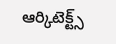ఆర్కిటెక్ట్స్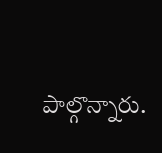పాల్గొన్నారు.